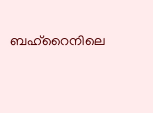ബഹ്റൈനിലെ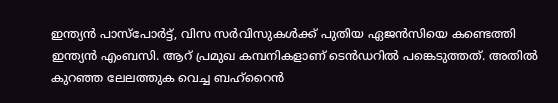ഇന്ത്യൻ പാസ്പോർട്ട്, വിസ സർവിസുകൾക്ക് പുതിയ ഏജൻസിയെ കണ്ടെത്തി ഇന്ത്യൻ എംബസി. ആറ് പ്രമുഖ കമ്പനികളാണ് ടെൻഡറിൽ പങ്കെടുത്തത്. അതിൽ കുറഞ്ഞ ലേലത്തുക വെച്ച ബഹ്റൈൻ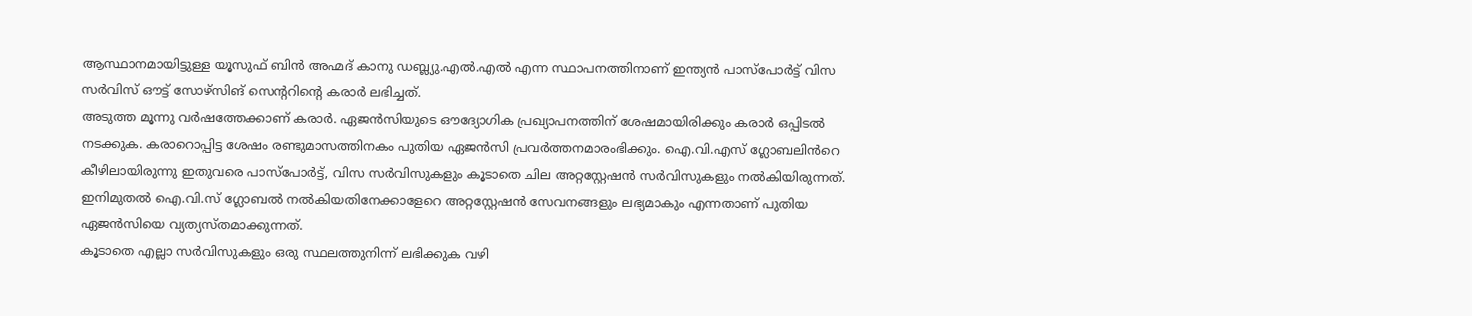ആസ്ഥാനമായിട്ടുള്ള യൂസുഫ് ബിൻ അഹ്മദ് കാനു ഡബ്ല്യു.എൽ.എൽ എന്ന സ്ഥാപനത്തിനാണ് ഇന്ത്യൻ പാസ്പോർട്ട് വിസ സർവിസ് ഔട്ട് സോഴ്സിങ് സെന്ററിന്റെ കരാർ ലഭിച്ചത്.
അടുത്ത മൂന്നു വർഷത്തേക്കാണ് കരാർ. ഏജൻസിയുടെ ഔദ്യോഗിക പ്രഖ്യാപനത്തിന് ശേഷമായിരിക്കും കരാർ ഒപ്പിടൽ നടക്കുക. കരാറൊപ്പിട്ട ശേഷം രണ്ടുമാസത്തിനകം പുതിയ ഏജൻസി പ്രവർത്തനമാരംഭിക്കും. ഐ.വി.എസ് ഗ്ലോബലിൻറെ കീഴിലായിരുന്നു ഇതുവരെ പാസ്പോർട്ട്, വിസ സർവിസുകളും കൂടാതെ ചില അറ്റസ്റ്റേഷൻ സർവിസുകളും നൽകിയിരുന്നത്. ഇനിമുതൽ ഐ.വി.സ് ഗ്ലോബൽ നൽകിയതിനേക്കാളേറെ അറ്റസ്റ്റേഷൻ സേവനങ്ങളും ലഭ്യമാകും എന്നതാണ് പുതിയ ഏജൻസിയെ വ്യത്യസ്തമാക്കുന്നത്.
കൂടാതെ എല്ലാ സർവിസുകളും ഒരു സ്ഥലത്തുനിന്ന് ലഭിക്കുക വഴി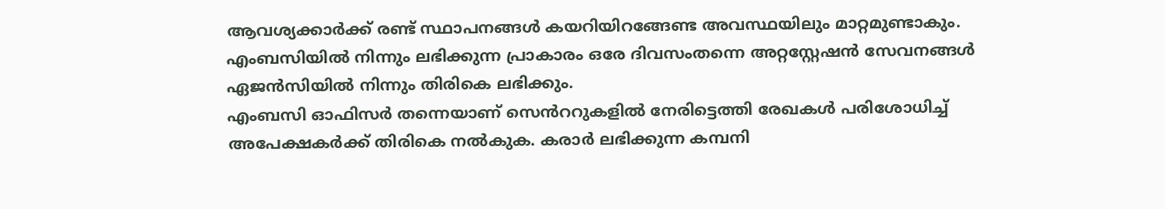ആവശ്യക്കാർക്ക് രണ്ട് സ്ഥാപനങ്ങൾ കയറിയിറങ്ങേണ്ട അവസ്ഥയിലും മാറ്റമുണ്ടാകും. എംബസിയിൽ നിന്നും ലഭിക്കുന്ന പ്രാകാരം ഒരേ ദിവസംതന്നെ അറ്റസ്റ്റേഷൻ സേവനങ്ങൾ ഏജൻസിയിൽ നിന്നും തിരികെ ലഭിക്കും.
എംബസി ഓഫിസർ തന്നെയാണ് സെൻററുകളിൽ നേരിട്ടെത്തി രേഖകൾ പരിശോധിച്ച് അപേക്ഷകർക്ക് തിരികെ നൽകുക. കരാർ ലഭിക്കുന്ന കമ്പനി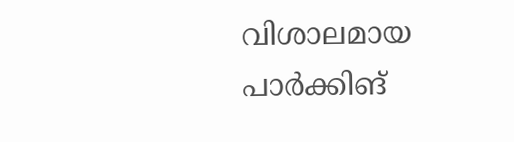വിശാലമായ പാർക്കിങ്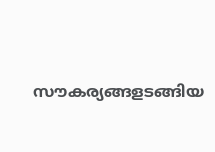സൗകര്യങ്ങളടങ്ങിയ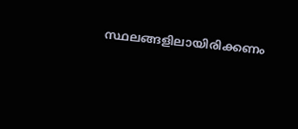സ്ഥലങ്ങളിലായിരിക്കണം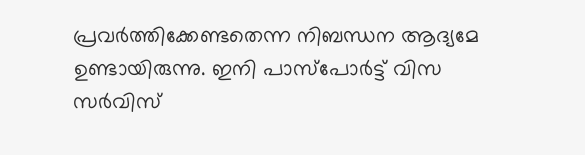പ്രവർത്തിക്കേണ്ടതെന്ന നിബന്ധന ആദ്യമേ ഉണ്ടായിരുന്നു. ഇനി പാസ്പോർട്ട് വിസ സർവിസ്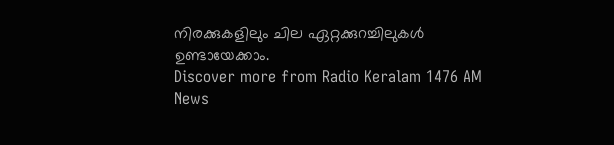നിരക്കുകളിലും ചില ഏറ്റക്കുറച്ചിലുകൾ ഉണ്ടായേക്കാം.
Discover more from Radio Keralam 1476 AM News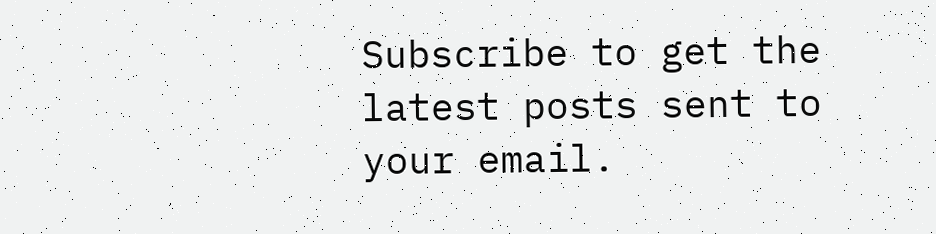Subscribe to get the latest posts sent to your email.